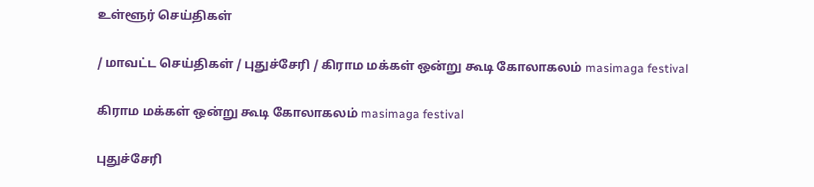உள்ளூர் செய்திகள்

/ மாவட்ட செய்திகள் / புதுச்சேரி / கிராம மக்கள் ஒன்று கூடி கோலாகலம் masimaga festival

கிராம மக்கள் ஒன்று கூடி கோலாகலம் masimaga festival

புதுச்சேரி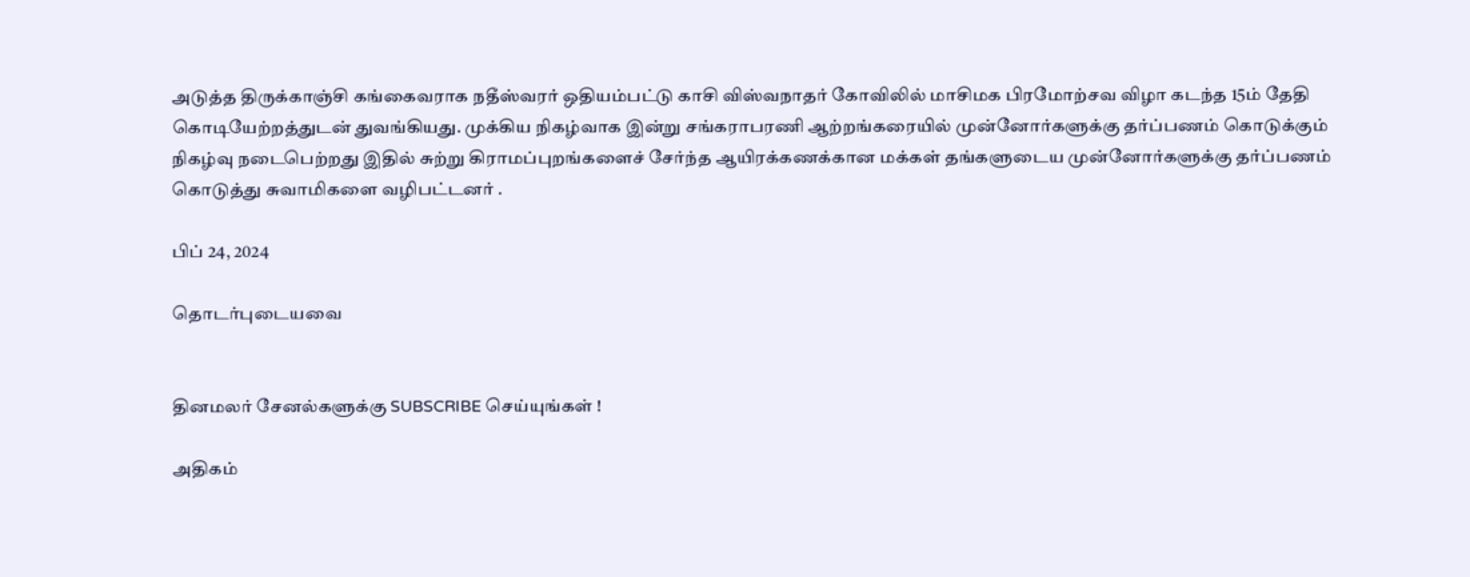அடுத்த திருக்காஞ்சி கங்கைவராக நதீஸ்வரர் ஒதியம்பட்டு காசி விஸ்வநாதர் கோவிலில் மாசிமக பிரமோற்சவ விழா கடந்த 15ம் தேதி கொடியேற்றத்துடன் துவங்கியது. முக்கிய நிகழ்வாக இன்று சங்கராபரணி ஆற்றங்கரையில் முன்னோர்களுக்கு தர்ப்பணம் கொடுக்கும் நிகழ்வு நடைபெற்றது இதில் சுற்று கிராமப்புறங்களைச் சேர்ந்த ஆயிரக்கணக்கான மக்கள் தங்களுடைய முன்னோர்களுக்கு தர்ப்பணம் கொடுத்து சுவாமிகளை வழிபட்டனர் .

பிப் 24, 2024

தொடர்புடையவை


தினமலர் சேனல்களுக்கு SUBSCRIBE செய்யுங்கள் !

அதிகம்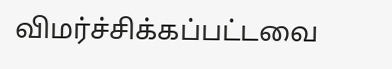விமர்ச்சிக்கப்பட்டவை